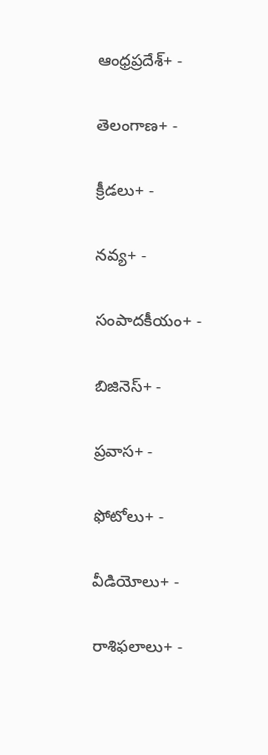ఆంధ్రప్రదేశ్+ -

తెలంగాణ+ -

క్రీడలు+ -

నవ్య+ -

సంపాదకీయం+ -

బిజినెస్+ -

ప్రవాస+ -

ఫోటోలు+ -

వీడియోలు+ -

రాశిఫలాలు+ -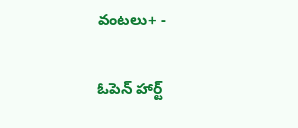వంటలు+ -

ఓపెన్ హార్ట్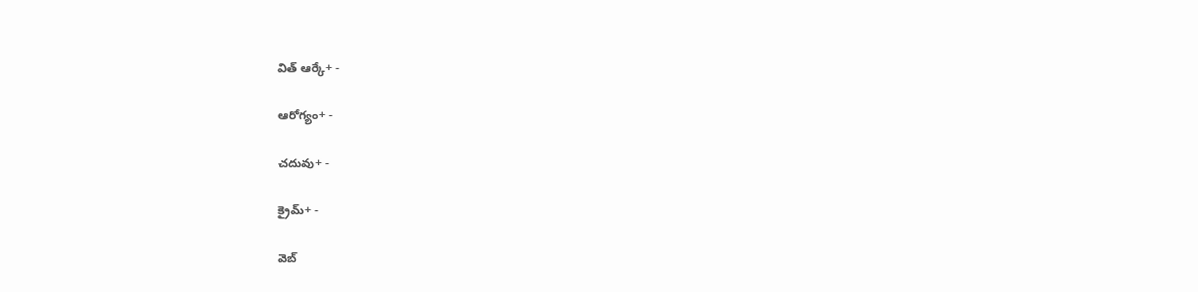విత్ ఆర్కే+ -

ఆరోగ్యం+ -

చదువు+ -

క్రైమ్+ -

వెబ్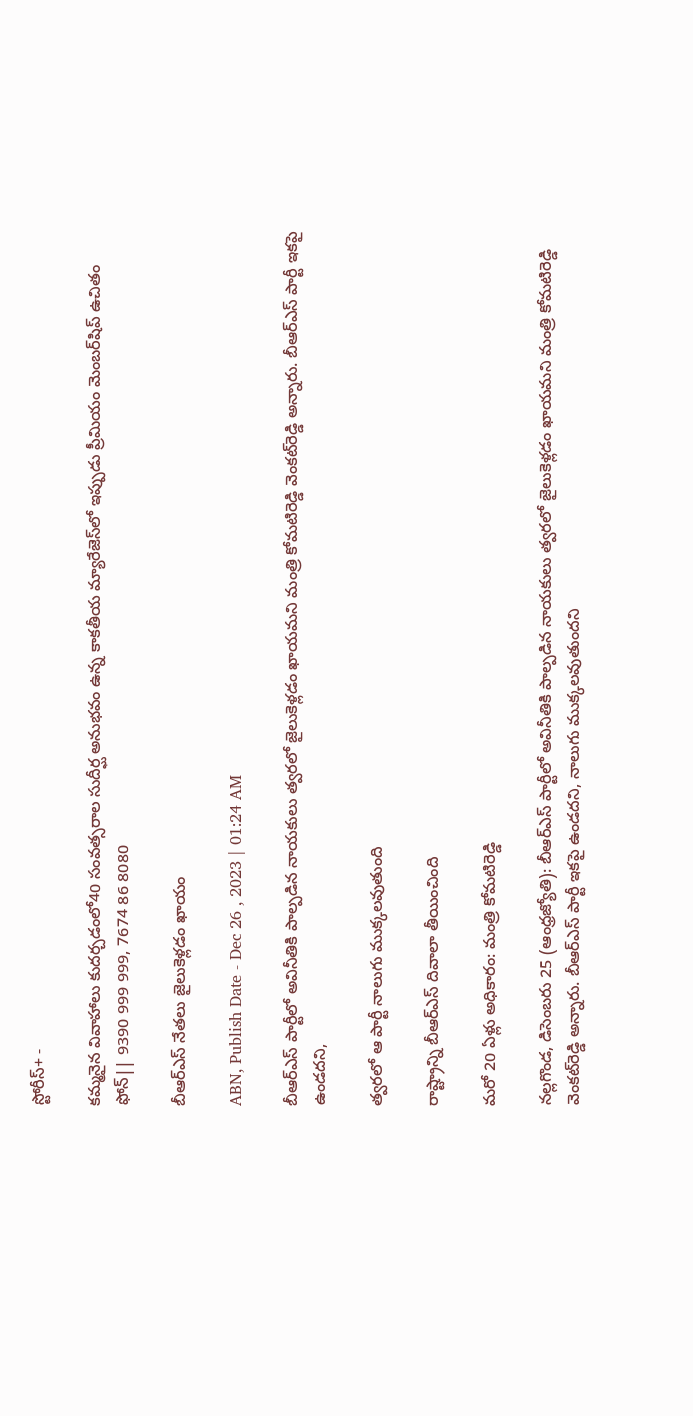స్టోరీస్+ -

కమ్మనైన వివాహాలు కుదర్చడంలో40 సంవత్సరాల సుదీర్ఘ అనుభవం ఉన్న కాకతీయ మ్యారేజెస్‌లో ఇప్పుడు ప్రీమియం మెంబర్‌షిప్‌ ఉచితం ఫోన్|| 9390 999 999, 7674 86 8080

బీఆర్‌ఎస్‌ నేతలు జైలుకెళ్లడం ఖాయం

ABN, Publish Date - Dec 26 , 2023 | 01:24 AM

బీఆర్‌ఎస్‌ పార్టీలో అవినీతికి పాల్పడిన నాయకులు త్వరలో జైలుకెళ్లడం ఖాయమని మంత్రి కోమటిరెడ్డి వెంకట్‌రెడ్డి అన్నారు. బీఆర్‌ఎస్‌ పార్టీ ఇకపై ఉండదని,

త్వరలో ఆ పార్టీ నాలుగు ముక్కలవుతుంది

రాష్ట్రాన్ని బీఆర్‌ఎస్‌ దివాలా తీయించింది

మరో 20 ఏళ్లు అధికారం: మంత్రి కోమటిరెడ్డి

నల్లగొండ, డిసెంబరు 25 (ఆంధ్రజ్యోతి): బీఆర్‌ఎస్‌ పార్టీలో అవినీతికి పాల్పడిన నాయకులు త్వరలో జైలుకెళ్లడం ఖాయమని మంత్రి కోమటిరెడ్డి వెంకట్‌రెడ్డి అన్నారు. బీఆర్‌ఎస్‌ పార్టీ ఇకపై ఉండదని, నాలుగు ముక్కలవుతుందని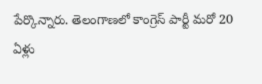పేర్కొన్నారు. తెలంగాణలో కాంగ్రెస్‌ పార్టీ మరో 20 ఏళ్లు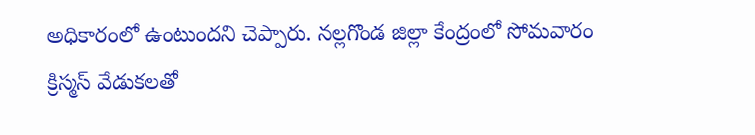అధికారంలో ఉంటుందని చెప్పారు. నల్లగొండ జిల్లా కేంద్రంలో సోమవారం క్రిస్మస్‌ వేడుకలతో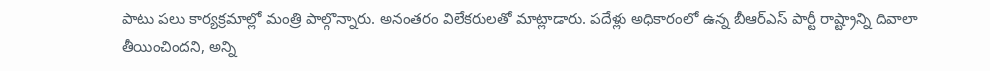పాటు పలు కార్యక్రమాల్లో మంత్రి పాల్గొన్నారు. అనంతరం విలేకరులతో మాట్లాడారు. పదేళ్లు అధికారంలో ఉన్న బీఆర్‌ఎస్‌ పార్టీ రాష్ట్రాన్ని దివాలా తీయించిందని, అన్ని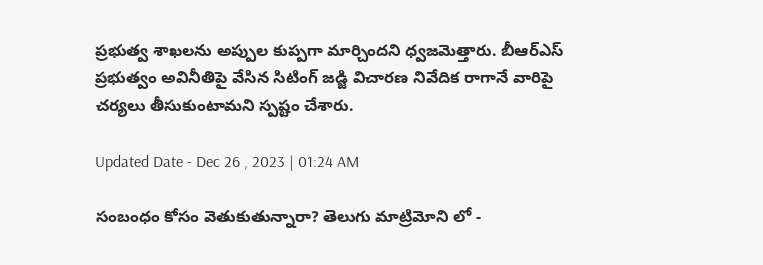ప్రభుత్వ శాఖలను అప్పుల కుప్పగా మార్చిందని ధ్వజమెత్తారు. బీఆర్‌ఎస్‌ ప్రభుత్వం అవినీతిపై వేసిన సిటింగ్‌ జడ్జి విచారణ నివేదిక రాగానే వారిపై చర్యలు తీసుకుంటామని స్పష్టం చేశారు.

Updated Date - Dec 26 , 2023 | 01:24 AM

సంబంధం కోసం వెతుకుతున్నారా? తెలుగు మాట్రిమోని లో -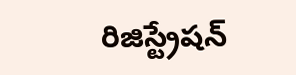రిజిస్ట్రేషన్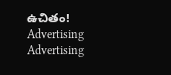ఉచితం!
Advertising
Advertising